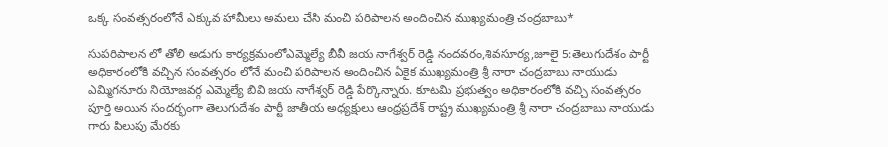ఒక్క సంవత్సరంలోనే ఎక్కువ హామీలు అమలు చేసి మంచి పరిపాలన అందించిన ముఖ్యమంత్రి చంద్రబాబు*

సుపరిపాలన లో తోలి అడుగు కార్యక్రమంలోఎమ్మెల్యే బీవీ జయ నాగేశ్వర్ రెడ్డి నందవరం,శివసూర్య,జూలై 5:తెలుగుదేశం పార్టీ అధికారంలోకి వచ్చిన సంవత్సరం లోనే మంచి పరిపాలన అందించిన ఏకైక ముఖ్యమంత్రి శ్రీ నారా చంద్రబాబు నాయుడు ఎమ్మిగనూరు నియోజవర్గ ఎమ్మెల్యే బివి జయ నాగేశ్వర్ రెడ్డి పేర్కొన్నారు. కూటమి ప్రభుత్వం అధికారంలోకి వచ్చి సంవత్సరం పూర్తి అయిన సందర్భంగా తెలుగుదేశం పార్టీ జాతీయ అధ్యక్షులు ఆంధ్రప్రదేశ్ రాష్ట్ర ముఖ్యమంత్రి శ్రీ నారా చంద్రబాబు నాయుడు గారు పిలుపు మేరకు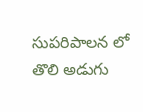సుపరిపాలన లో తొలి అడుగు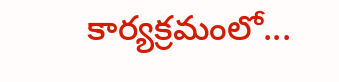కార్యక్రమంలో...